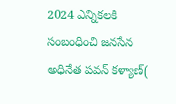2024 ఎన్నికలకి సంబంధించి జనసేన అధినేత పవన్ కళ్యాణ్(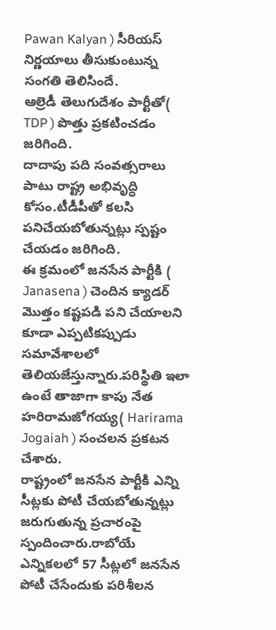Pawan Kalyan ) సీరియస్ నిర్ణయాలు తీసుకుంటున్న సంగతి తెలిసిందే.
ఆల్రెడీ తెలుగుదేశం పార్టీతో( TDP ) పొత్తు ప్రకటించడం జరిగింది.
దాదాపు పది సంవత్సరాలు పాటు రాష్ట్ర అభివృద్ధి కోసం.టీడీపీతో కలసి పనిచేయబోతున్నట్లు స్పష్టం చేయడం జరిగింది.
ఈ క్రమంలో జనసేన పార్టీకి ( Janasena ) చెందిన క్యాడర్ మొత్తం కష్టపడి పని చేయాలని కూడా ఎప్పటికప్పుడు సమావేశాలలో తెలియజేస్తున్నారు.పరిస్థితి ఇలా ఉంటే తాజాగా కాపు నేత హరిరామజోగయ్య( Harirama Jogaiah ) సంచలన ప్రకటన చేశారు.
రాష్ట్రంలో జనసేన పార్టీకి ఎన్ని సీట్లకు పోటీ చేయబోతున్నట్లు జరుగుతున్న ప్రచారంపై స్పందించారు.రాబోయే ఎన్నికలలో 57 సీట్లలో జనసేన పోటీ చేసేందుకు పరిశీలన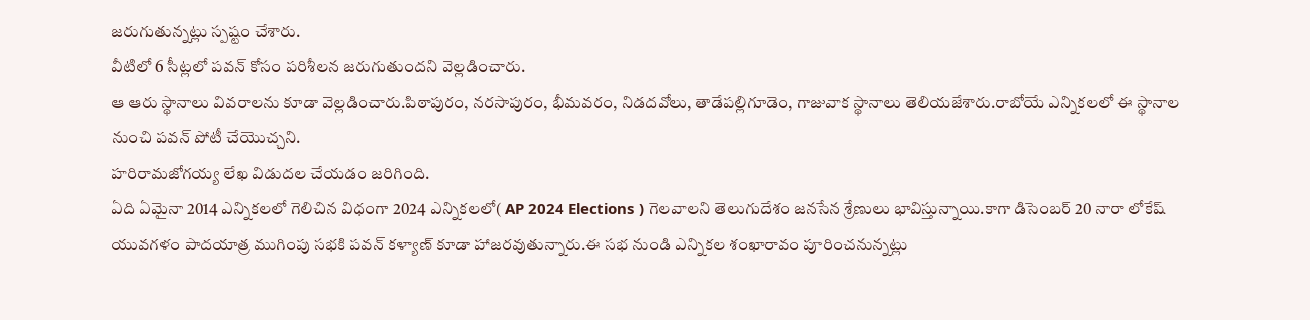జరుగుతున్నట్లు స్పష్టం చేశారు.
వీటిలో 6 సీట్లలో పవన్ కోసం పరిశీలన జరుగుతుందని వెల్లడించారు.
ఆ ఆరు స్థానాలు వివరాలను కూడా వెల్లడించారు.పిఠాపురం, నరసాపురం, భీమవరం, నిడదవోలు, తాడేపల్లిగూడెం, గాజువాక స్థానాలు తెలియజేశారు.రాబోయే ఎన్నికలలో ఈ స్థానాల నుంచి పవన్ పోటీ చేయొచ్చని.
హరిరామజోగయ్య లేఖ విడుదల చేయడం జరిగింది.
ఏది ఏమైనా 2014 ఎన్నికలలో గెలిచిన విధంగా 2024 ఎన్నికలలో( AP 2024 Elections ) గెలవాలని తెలుగుదేశం జనసేన శ్రేణులు భావిస్తున్నాయి.కాగా డిసెంబర్ 20 నారా లోకేష్ యువగళం పాదయాత్ర ముగింపు సభకి పవన్ కళ్యాణ్ కూడా హాజరవుతున్నారు.ఈ సభ నుండి ఎన్నికల శంఖారావం పూరించనున్నట్లు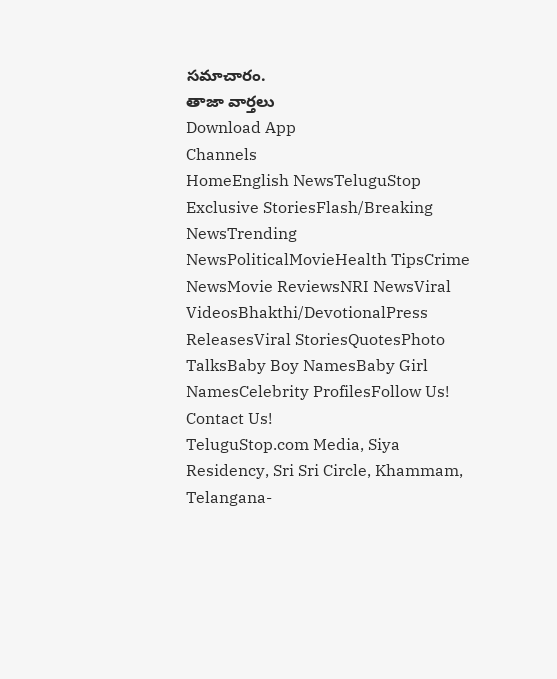సమాచారం.
తాజా వార్తలు
Download App
Channels
HomeEnglish NewsTeluguStop Exclusive StoriesFlash/Breaking NewsTrending NewsPoliticalMovieHealth TipsCrime NewsMovie ReviewsNRI NewsViral VideosBhakthi/DevotionalPress ReleasesViral StoriesQuotesPhoto TalksBaby Boy NamesBaby Girl NamesCelebrity ProfilesFollow Us!
Contact Us!
TeluguStop.com Media, Siya Residency, Sri Sri Circle, Khammam, Telangana-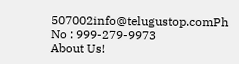507002info@telugustop.comPh No : 999-279-9973
About Us!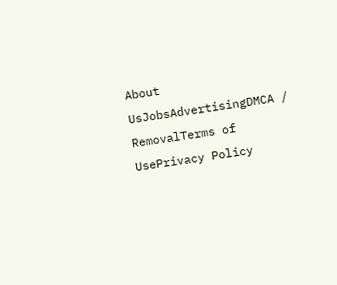About UsJobsAdvertisingDMCA / RemovalTerms of UsePrivacy Policy